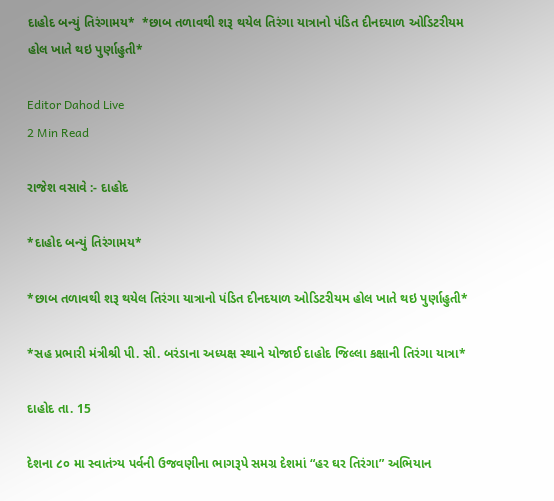દાહોદ બન્યું તિરંગામય*  *છાબ તળાવથી શરૂ થયેલ તિરંગા યાત્રાનો પંડિત દીનદયાળ ઓડિટરીયમ હોલ ખાતે થઇ પુર્ણાહુતી*

Editor Dahod Live
2 Min Read

રાજેશ વસાવે :- દાહોદ

*દાહોદ બન્યું તિરંગામય*

*છાબ તળાવથી શરૂ થયેલ તિરંગા યાત્રાનો પંડિત દીનદયાળ ઓડિટરીયમ હોલ ખાતે થઇ પુર્ણાહુતી*

*સહ પ્રભારી મંત્રીશ્રી પી. સી. બરંડાના અધ્યક્ષ સ્થાને યોજાઈ દાહોદ જિલ્લા કક્ષાની તિરંગા યાત્રા*

દાહોદ તા. 15

દેશના ૮૦ મા સ્વાતંત્ર્ય પર્વની ઉજવણીના ભાગરૂપે સમગ્ર દેશમાં “હર ઘર તિરંગા” અભિયાન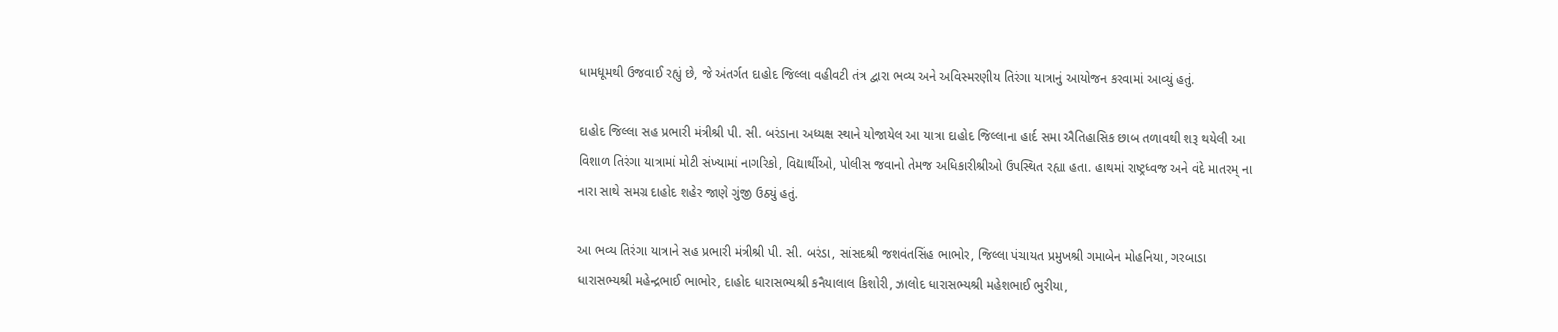ધામધૂમથી ઉજવાઈ રહ્યું છે, જે અંતર્ગત દાહોદ જિલ્લા વહીવટી તંત્ર દ્વારા ભવ્ય અને અવિસ્મરણીય તિરંગા યાત્રાનું આયોજન કરવામાં આવ્યું હતું.

દાહોદ જિલ્લા સહ પ્રભારી મંત્રીશ્રી પી. સી. બરંડાના અધ્યક્ષ સ્થાને યોજાયેલ આ યાત્રા દાહોદ જિલ્લાના હાર્દ સમા ઐતિહાસિક છાબ તળાવથી શરૂ થયેલી આ વિશાળ તિરંગા યાત્રામાં મોટી સંખ્યામાં નાગરિકો, વિદ્યાર્થીઓ, પોલીસ જવાનો તેમજ અધિકારીશ્રીઓ ઉપસ્થિત રહ્યા હતા. હાથમાં રાષ્ટ્રધ્વજ અને વંદે માતરમ્ ના નારા સાથે સમગ્ર દાહોદ શહેર જાણે ગુંજી ઉઠ્યું હતું.

આ ભવ્ય તિરંગા યાત્રાને સહ પ્રભારી મંત્રીશ્રી પી. સી. બરંડા, સાંસદશ્રી જશવંતસિંહ ભાભોર, જિલ્લા પંચાયત પ્રમુખશ્રી ગમાબેન મોહનિયા, ગરબાડા ધારાસભ્યશ્રી મહેન્દ્રભાઈ ભાભોર, દાહોદ ધારાસભ્યશ્રી કનૈયાલાલ કિશોરી, ઝાલોદ ધારાસભ્યશ્રી મહેશભાઈ ભુરીયા,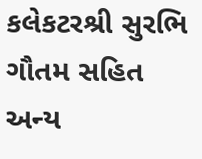કલેકટરશ્રી સુરભિ ગૌતમ સહિત અન્ય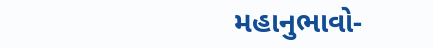મહાનુભાવો-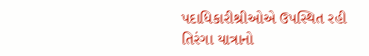પદાધિકારીશ્રીઓએ ઉપસ્થિત રહી તિરંગા યાત્રાનો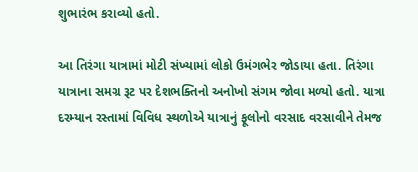શુભારંભ કરાવ્યો હતો.

આ તિરંગા યાત્રામાં મોટી સંખ્યામાં લોકો ઉમંગભેર જોડાયા હતા. તિરંગા યાત્રાના સમગ્ર રૂટ પર દેશભક્તિનો અનોખો સંગમ જોવા મળ્યો હતો. યાત્રા દરમ્યાન રસ્તામાં વિવિધ સ્થળોએ યાત્રાનું ફૂલોનો વરસાદ વરસાવીને તેમજ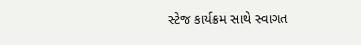સ્ટેજ કાર્યક્રમ સાથે સ્વાગત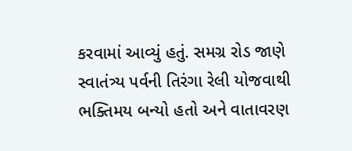કરવામાં આવ્યું હતું. સમગ્ર રોડ જાણે સ્વાતંત્ર્ય પર્વની તિરંગા રેલી યોજવાથી ભક્તિમય બન્યો હતો અને વાતાવરણ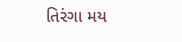તિરંગા મય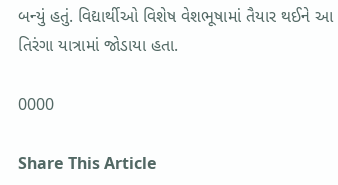બન્યું હતું. વિદ્યાર્થીઓ વિશેષ વેશભૂષામાં તૈયાર થઈને આ તિરંગા યાત્રામાં જોડાયા હતા.

0000

Share This Article